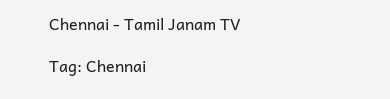Chennai - Tamil Janam TV

Tag: Chennai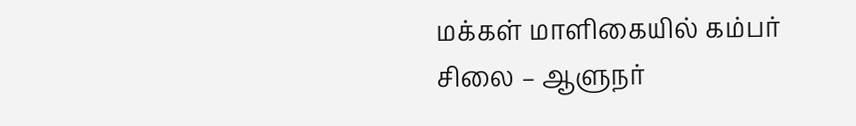மக்கள் மாளிகையில் கம்பர் சிலை – ஆளுநர்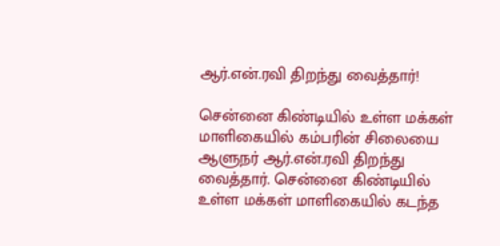ஆர்.என்.ரவி திறந்து வைத்தார்!

சென்னை கிண்டியில் உள்ள மக்கள் மாளிகையில் கம்பரின் சிலையை ஆளுநர் ஆர்.என்.ரவி திறந்து வைத்தார். சென்னை கிண்டியில் உள்ள மக்கள் மாளிகையில் கடந்த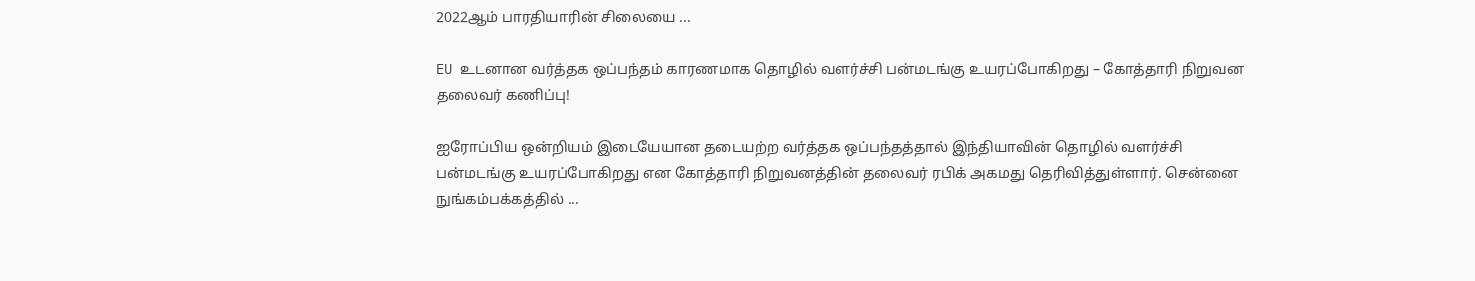2022ஆம் பாரதியாரின் சிலையை ...

EU உடனான வர்த்தக ஒப்பந்தம் காரணமாக தொழில் வளர்ச்சி பன்மடங்கு உயரப்போகிறது – கோத்தாரி நிறுவன தலைவர் கணிப்பு!

ஐரோப்பிய ஒன்றியம் இடையேயான தடையற்ற வர்த்தக ஒப்பந்தத்தால் இந்தியாவின் தொழில் வளர்ச்சி பன்மடங்கு உயரப்போகிறது என கோத்தாரி நிறுவனத்தின் தலைவர் ரபிக் அகமது தெரிவித்துள்ளார். சென்னை நுங்கம்பக்கத்தில் ...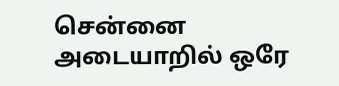சென்னை அடையாறில் ஒரே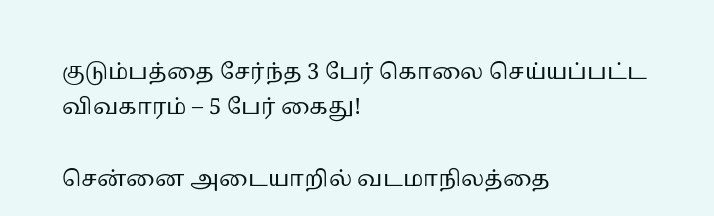குடும்பத்தை சேர்ந்த 3 பேர் கொலை செய்யப்பட்ட விவகாரம் – 5 பேர் கைது!

சென்னை அடையாறில் வடமாநிலத்தை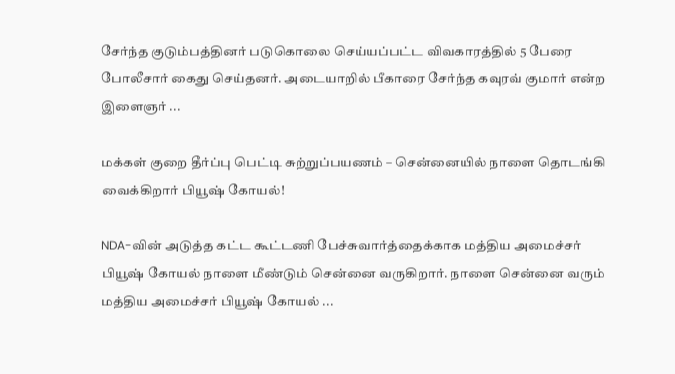சேர்ந்த குடும்பத்தினர் படுகொலை செய்யப்பட்ட விவகாரத்தில் 5 பேரை போலீசார் கைது செய்தனர். அடையாறில் பீகாரை சேர்ந்த கவுரவ் குமார் என்ற இளைஞர் ...

மக்கள் குறை தீர்ப்பு பெட்டி சுற்றுப்பயணம் – சென்னையில் நாளை தொடங்கி வைக்கிறார் பியூஷ் கோயல்!

NDA-வின் அடுத்த கட்ட கூட்டணி பேச்சுவார்த்தைக்காக மத்திய அமைச்சர் பியூஷ் கோயல் நாளை மீண்டும் சென்னை வருகிறார். நாளை சென்னை வரும் மத்திய அமைச்சர் பியூஷ் கோயல் ...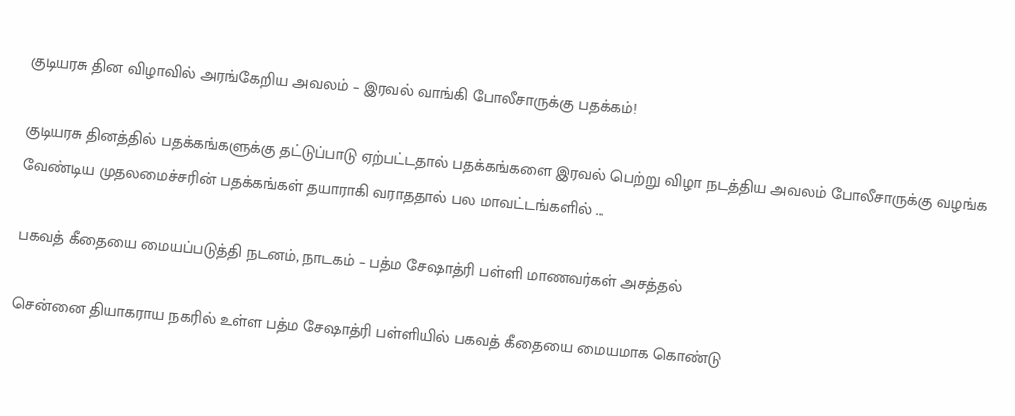குடியரசு தின விழாவில் அரங்கேறிய அவலம் – இரவல் வாங்கி போலீசாருக்கு பதக்கம்!

குடியரசு தினத்தில் பதக்கங்களுக்கு தட்டுப்பாடு ஏற்பட்டதால் பதக்கங்களை இரவல் பெற்று விழா நடத்திய அவலம் போலீசாருக்கு வழங்க வேண்டிய முதலமைச்சரின் பதக்கங்கள் தயாராகி வராததால் பல மாவட்டங்களில் ...

பகவத் கீதையை மையப்படுத்தி நடனம், நாடகம் – பத்ம சேஷாத்ரி பள்ளி மாணவர்கள் அசத்தல்

சென்னை தியாகராய நகரில் உள்ள பத்ம சேஷாத்ரி பள்ளியில் பகவத் கீதையை மையமாக கொண்டு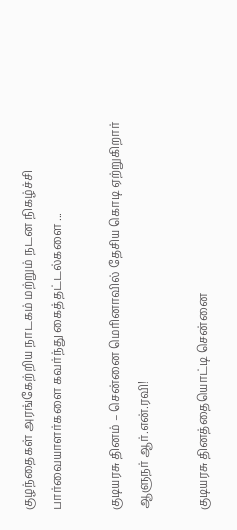குழந்தைகள் அரங்கேற்றிய நாடகம் மற்றும் நடன நிகழ்ச்சி பார்வையாளர்களை கவர்ந்து கைத்தட்டல்களை ...

குடியரசு தினம் – சென்னை மெரினாவில் தேசிய கொடி ஏற்றுகிறார் ஆளுநர் ஆர்.என்.ரவி!

குடியரசு தினத்தையொட்டி சென்னை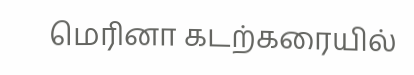மெரினா கடற்கரையில்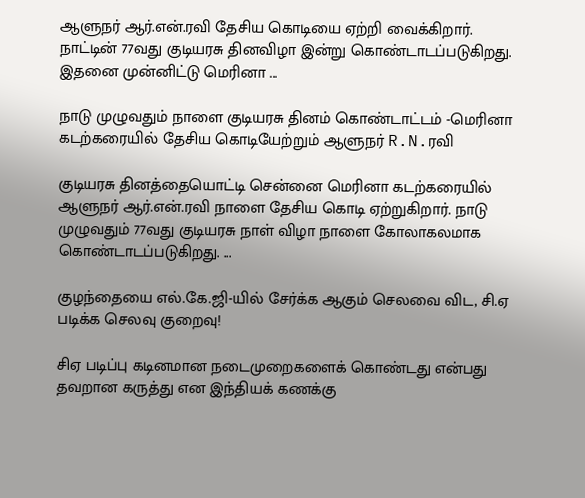ஆளுநர் ஆர்.என்.ரவி தேசிய கொடியை ஏற்றி வைக்கிறார். நாட்டின் 77வது குடியரசு தினவிழா இன்று கொண்டாடப்படுகிறது. இதனை முன்னிட்டு மெரினா ...

நாடு முழுவதும் நாளை குடியரசு தினம் கொண்டாட்டம் -மெரினா கடற்கரையில் தேசிய கொடியேற்றும் ஆளுநர் R.N.ரவி

குடியரசு தினத்தையொட்டி சென்னை மெரினா கடற்கரையில் ஆளுநர் ஆர்.என்.ரவி நாளை தேசிய கொடி ஏற்றுகிறார். நாடு முழுவதும் 77வது குடியரசு நாள் விழா நாளை கோலாகலமாக கொண்டாடப்படுகிறது. ...

குழந்தையை எல்.கே.ஜி-யில் சேர்க்க ஆகும் செலவை விட, சி.ஏ படிக்க செலவு குறைவு!

சிஏ படிப்பு கடினமான நடைமுறைகளைக் கொண்டது என்பது தவறான கருத்து என இந்தியக் கணக்கு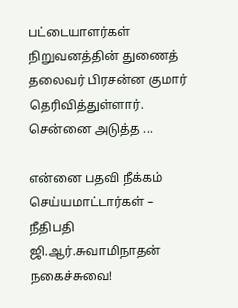பட்டையாளர்கள் நிறுவனத்தின் துணைத் தலைவர் பிரசன்ன குமார் தெரிவித்துள்ளார். சென்னை அடுத்த ...

என்னை பதவி நீக்கம் செய்யமாட்டார்கள் – நீதிபதி ஜி.ஆர்.சுவாமிநாதன் நகைச்சுவை!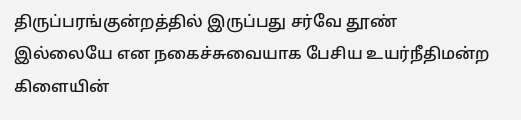திருப்பரங்குன்றத்தில் இருப்பது சர்வே தூண் இல்லையே என நகைச்சுவையாக பேசிய உயர்நீதிமன்ற கிளையின்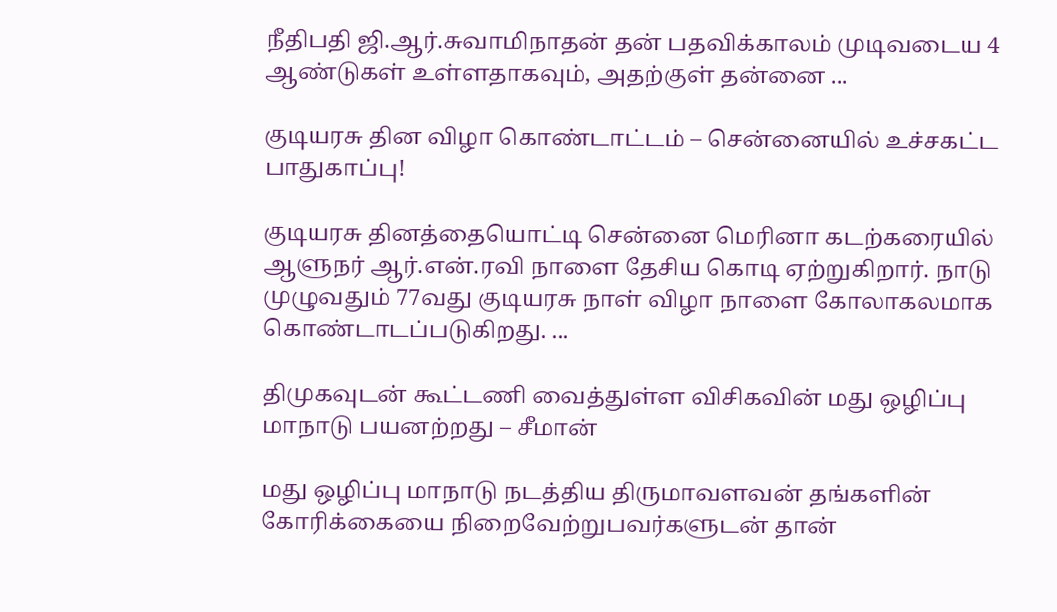நீதிபதி ஜி.ஆர்.சுவாமிநாதன் தன் பதவிக்காலம் முடிவடைய 4 ஆண்டுகள் உள்ளதாகவும், அதற்குள் தன்னை ...

குடியரசு தின விழா கொண்டாட்டம் – சென்னையில் உச்சகட்ட பாதுகாப்பு!

குடியரசு தினத்தையொட்டி சென்னை மெரினா கடற்கரையில் ஆளுநர் ஆர்.என்.ரவி நாளை தேசிய கொடி ஏற்றுகிறார். நாடு முழுவதும் 77வது குடியரசு நாள் விழா நாளை கோலாகலமாக கொண்டாடப்படுகிறது. ...

திமுகவுடன் கூட்டணி வைத்துள்ள விசிகவின் மது ஒழிப்பு மாநாடு பயனற்றது – சீமான்

மது ஒழிப்பு மாநாடு நடத்திய திருமாவளவன் தங்களின் கோரிக்கையை நிறைவேற்றுபவர்களுடன் தான்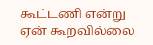கூட்டணி என்று ஏன் கூறவில்லை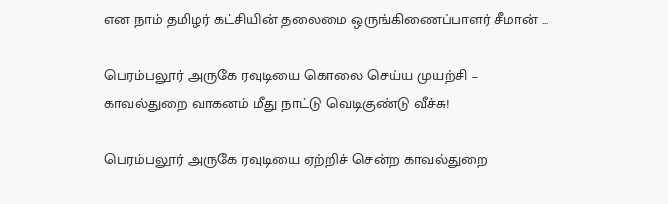என நாம் தமிழர் கட்சியின் தலைமை ஒருங்கிணைப்பாளர் சீமான் ...

பெரம்பலூர் அருகே ரவுடியை கொலை செய்ய முயற்சி – காவல்துறை வாகனம் மீது நாட்டு வெடிகுண்டு வீச்சு!

பெரம்பலூர் அருகே ரவுடியை ஏற்றிச் சென்ற காவல்துறை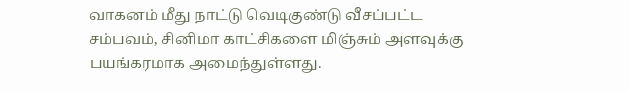வாகனம் மீது நாட்டு வெடிகுண்டு வீசப்பட்ட சம்பவம், சினிமா காட்சிகளை மிஞ்சும் அளவுக்கு பயங்கரமாக அமைந்துள்ளது.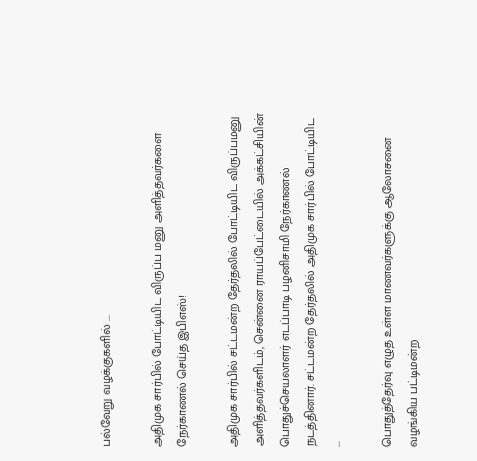பல்வேறு வழக்குகளில் ...

அதிமுக சார்பில் போட்டியிட விருப்ப மனு அளித்தவர்களை நேர்காணல் செய்த இபிஎஸ்!

அதிமுக சார்பில் சட்டமன்ற தேர்தலில் போட்டியிட விருப்பமனு அளித்தவர்களிடம், சென்னை ராயப்பேட்டையில் அக்கட்சியின் பொதுச்செயலாளர் எடப்பாடி பழனிசாமி நேர்காணல் நடத்தினார். சட்டமன்ற தேர்தலில் அதிமுக சார்பில் போட்டியிட ...

பொதுத்தேர்வு எழுத உள்ள மாணவர்களுக்கு ஆலோசனை வழங்கிய பட்டிமன்ற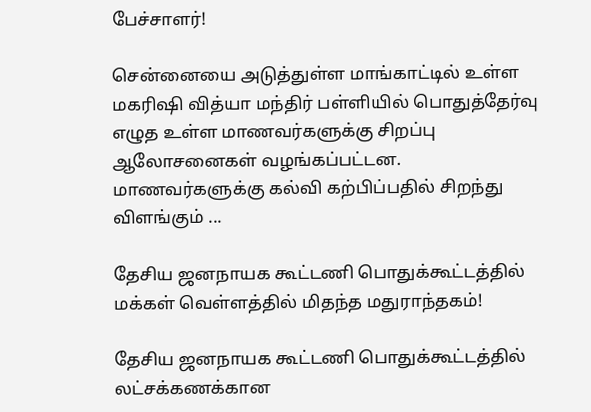பேச்சாளர்!

சென்னையை அடுத்துள்ள மாங்காட்டில் உள்ள மகரிஷி வித்யா மந்திர் பள்ளியில் பொதுத்தேர்வு எழுத உள்ள மாணவர்களுக்கு சிறப்பு ஆலோசனைகள் வழங்கப்பட்டன. மாணவர்களுக்கு கல்வி கற்பிப்பதில் சிறந்து விளங்கும் ...

தேசிய ஜனநாயக கூட்டணி பொதுக்கூட்டத்தில் மக்கள் வெள்ளத்தில் மிதந்த மதுராந்தகம்!

தேசிய ஜனநாயக கூட்டணி பொதுக்கூட்டத்தில் லட்சக்கணக்கான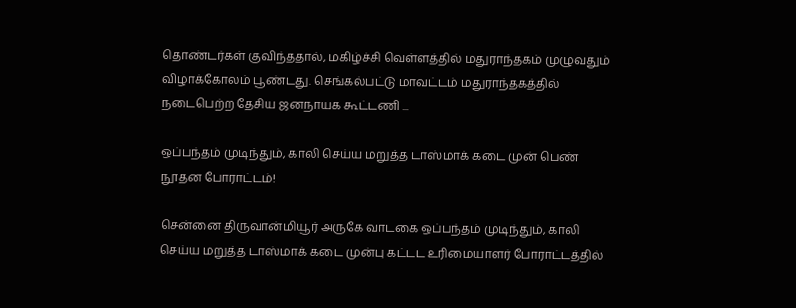தொண்டர்கள் குவிந்ததால், மகிழ்ச்சி வெள்ளத்தில் மதுராந்தகம் முழுவதும் விழாக்கோலம் பூண்டது. செங்கல்பட்டு மாவட்டம் மதுராந்தகத்தில் நடைபெற்ற தேசிய ஜனநாயக கூட்டணி ...

ஒப்பந்தம் முடிந்தும், காலி செய்ய மறுத்த டாஸ்மாக் கடை முன் பெண் நூதன போராட்டம்!

சென்னை திருவான்மியூர் அருகே வாடகை ஒப்பந்தம் முடிந்தும், காலி செய்ய மறுத்த டாஸ்மாக் கடை முன்பு கட்டட உரிமையாளர் போராட்டத்தில்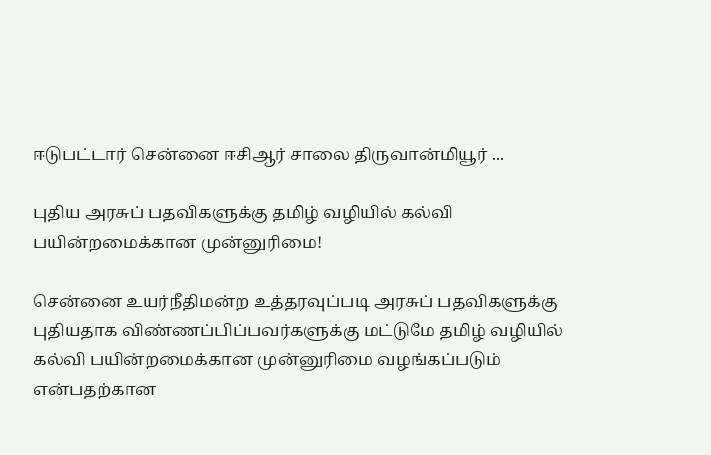ஈடுபட்டார் சென்னை ஈசிஆர் சாலை திருவான்மியூர் ...

புதிய அரசுப் பதவிகளுக்கு தமிழ் வழியில் கல்வி பயின்றமைக்கான முன்னுரிமை!

சென்னை உயர்நீதிமன்ற உத்தரவுப்படி அரசுப் பதவிகளுக்கு புதியதாக விண்ணப்பிப்பவர்களுக்கு மட்டுமே தமிழ் வழியில் கல்வி பயின்றமைக்கான முன்னுரிமை வழங்கப்படும் என்பதற்கான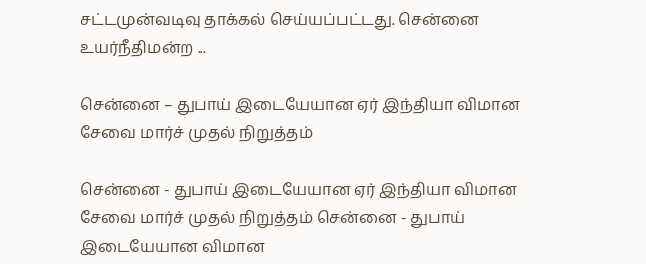சட்டமுன்வடிவு தாக்கல் செய்யப்பட்டது. சென்னை உயர்நீதிமன்ற ...

சென்னை – துபாய் இடையேயான ஏர் இந்தியா விமான சேவை மார்ச் முதல் நிறுத்தம்

சென்னை - துபாய் இடையேயான ஏர் இந்தியா விமான சேவை மார்ச் முதல் நிறுத்தம் சென்னை - துபாய் இடையேயான விமான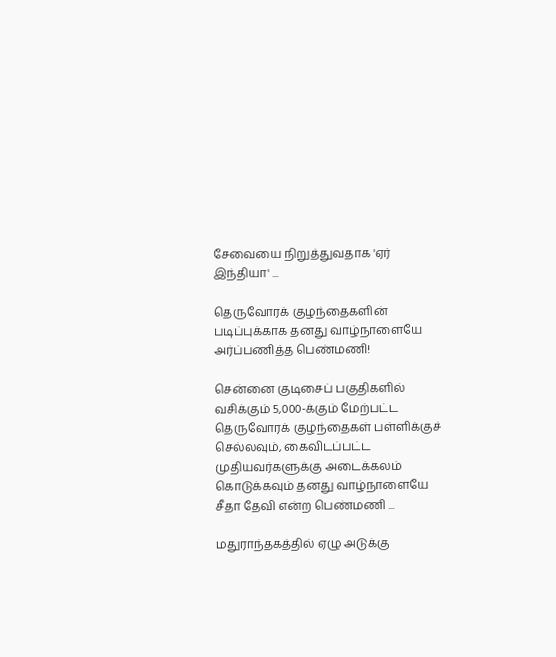சேவையை நிறுத்துவதாக 'ஏர் இந்தியா' ...

தெருவோரக் குழந்தைகளின் படிப்புக்காக தனது வாழ்நாளையே அர்ப்பணித்த பெண்மணி!

சென்னை குடிசைப் பகுதிகளில் வசிக்கும் 5,000-க்கும் மேற்பட்ட தெருவோரக் குழந்தைகள் பள்ளிக்குச் செல்லவும், கைவிடப்பட்ட முதியவர்களுக்கு அடைக்கலம் கொடுக்கவும் தனது வாழ்நாளையே சீதா தேவி என்ற பெண்மணி ...

மதுராந்தகத்தில் ஏழு அடுக்கு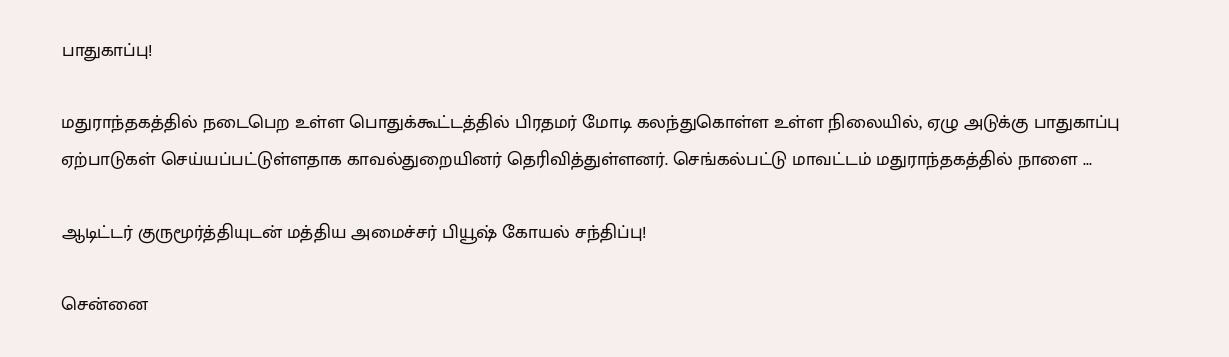பாதுகாப்பு!

மதுராந்தகத்தில் நடைபெற உள்ள பொதுக்கூட்டத்தில் பிரதமர் மோடி கலந்துகொள்ள உள்ள நிலையில், ஏழு அடுக்கு பாதுகாப்பு ஏற்பாடுகள் செய்யப்பட்டுள்ளதாக காவல்துறையினர் தெரிவித்துள்ளனர். செங்கல்பட்டு மாவட்டம் மதுராந்தகத்தில் நாளை ...

ஆடிட்டர் குருமூர்த்தியுடன் மத்திய அமைச்சர் பியூஷ் கோயல் சந்திப்பு!

சென்னை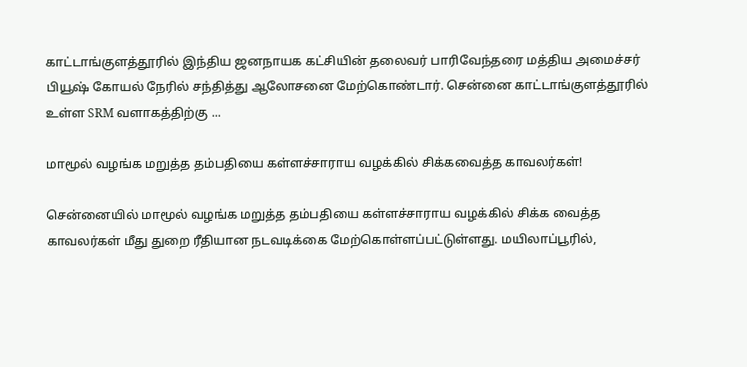காட்டாங்குளத்தூரில் இந்திய ஜனநாயக கட்சியின் தலைவர் பாரிவேந்தரை மத்திய அமைச்சர் பியூஷ் கோயல் நேரில் சந்தித்து ஆலோசனை மேற்கொண்டார். சென்னை காட்டாங்குளத்தூரில் உள்ள SRM வளாகத்திற்கு ...

மாமூல் வழங்க மறுத்த தம்பதியை கள்ளச்சாராய வழக்கில் சிக்கவைத்த காவலர்கள்!

சென்னையில் மாமூல் வழங்க மறுத்த தம்பதியை கள்ளச்சாராய வழக்கில் சிக்க வைத்த காவலர்கள் மீது துறை ரீதியான நடவடிக்கை மேற்கொள்ளப்பட்டுள்ளது. மயிலாப்பூரில்,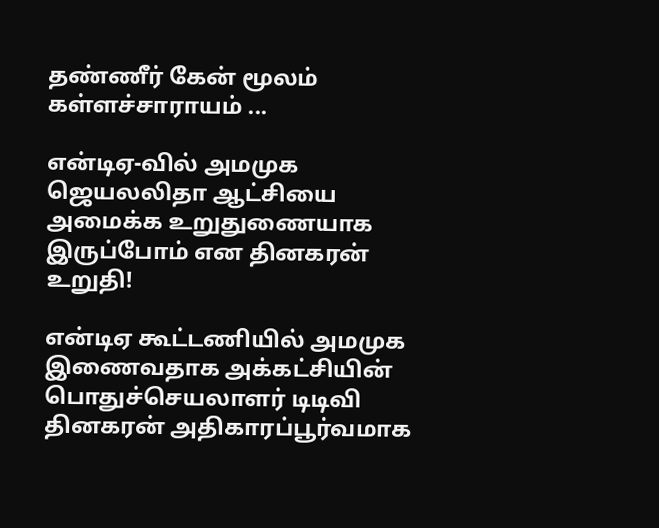தண்ணீர் கேன் மூலம் கள்ளச்சாராயம் ...

என்டிஏ-வில் அமமுக ஜெயலலிதா ஆட்சியை அமைக்க உறுதுணையாக இருப்போம் என தினகரன் உறுதி!

என்டிஏ கூட்டணியில் அமமுக இணைவதாக அக்கட்சியின் பொதுச்செயலாளர் டிடிவி தினகரன் அதிகாரப்பூர்வமாக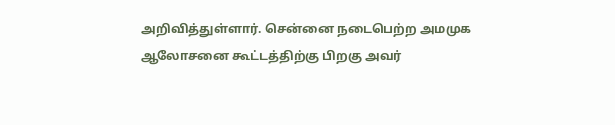அறிவித்துள்ளார். சென்னை நடைபெற்ற அமமுக ஆலோசனை கூட்டத்திற்கு பிறகு அவர்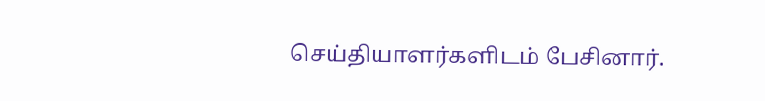செய்தியாளர்களிடம் பேசினார்.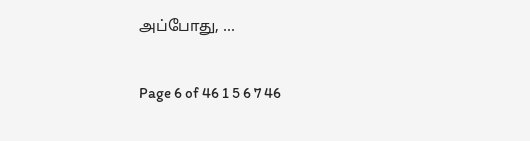அப்போது, ...

Page 6 of 46 1 5 6 7 46